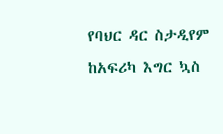የባህር ዳር ስታዲየም ከአፍሪካ እግር ኳስ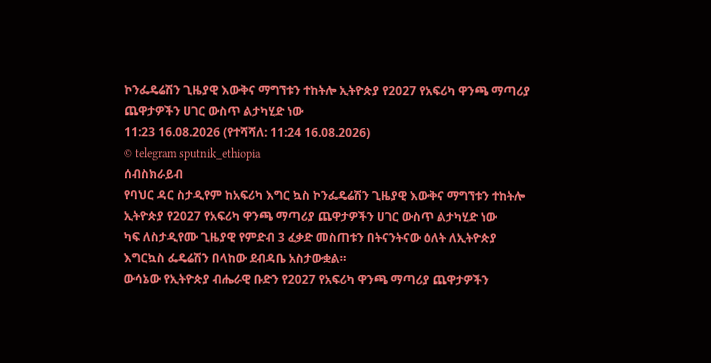ኮንፌዴሬሽን ጊዜያዊ እውቅና ማግኘቱን ተከትሎ ኢትዮጵያ የ2027 የአፍሪካ ዋንጫ ማጣሪያ ጨዋታዎችን ሀገር ውስጥ ልታካሂድ ነው
11:23 16.08.2026 (የተሻሻለ: 11:24 16.08.2026)
© telegram sputnik_ethiopia
ሰብስክራይብ
የባህር ዳር ስታዲየም ከአፍሪካ እግር ኳስ ኮንፌዴሬሽን ጊዜያዊ እውቅና ማግኘቱን ተከትሎ ኢትዮጵያ የ2027 የአፍሪካ ዋንጫ ማጣሪያ ጨዋታዎችን ሀገር ውስጥ ልታካሂድ ነው
ካፍ ለስታዲየሙ ጊዜያዊ የምድብ 3 ፈቃድ መስጠቱን በትናንትናው ዕለት ለኢትዮጵያ እግርኳስ ፌዴሬሽን በላከው ደብዳቤ አስታውቋል።
ውሳኔው የኢትዮጵያ ብሔራዊ ቡድን የ2027 የአፍሪካ ዋንጫ ማጣሪያ ጨዋታዎችን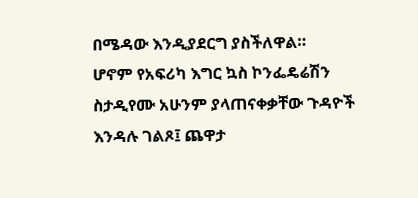በሜዳው እንዲያደርግ ያስችለዋል።
ሆኖም የአፍሪካ እግር ኳስ ኮንፌዴሬሽን ስታዲየሙ አሁንም ያላጠናቀቃቸው ጉዳዮች እንዳሉ ገልጾ፤ ጨዋታ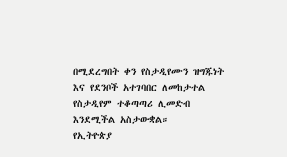በሚደረግበት ቀን የስታዲየሙን ዝግጁነት እና የደንቦች አተገባበር ለመከታተል የስታዲየም ተቆጣጣሪ ሊመድብ እንደሚችል አስታውቋል።
የኢትዮጵያ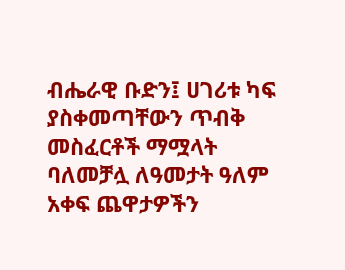ብሔራዊ ቡድን፤ ሀገሪቱ ካፍ ያስቀመጣቸውን ጥብቅ መስፈርቶች ማሟላት ባለመቻሏ ለዓመታት ዓለም አቀፍ ጨዋታዎችን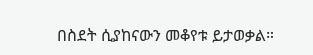በስደት ሲያከናውን መቆየቱ ይታወቃል።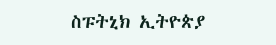ስፑትኒክ ኢትዮጵያ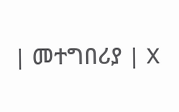| መተግበሪያ | X